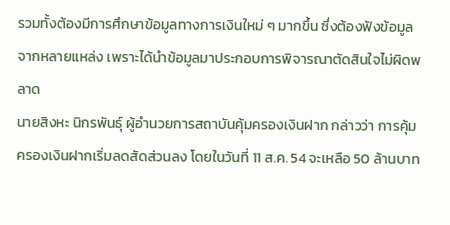รวมทั้งต้องมีการศึกษาข้อมูลทางการเงินใหม่ ๆ มากขึ้น ซึ่งต้องฟังข้อมูลจากหลายแหล่ง เพราะได้นำข้อมูลมาประกอบการพิจารณาตัดสินใจไม่ผิดพลาด
นายสิงหะ นิกรพันธุ์ ผู้อำนวยการสถาบันคุ้มครองเงินฝาก กล่าวว่า การคุ้มครองเงินฝากเริ่มลดสัดส่วนลง โดยในวันที่ 11 ส.ค. 54 จะเหลือ 50 ล้านบาท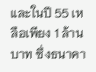และในปี 55 เหลือเพียง 1 ล้านบาท ซึ่งธนาคา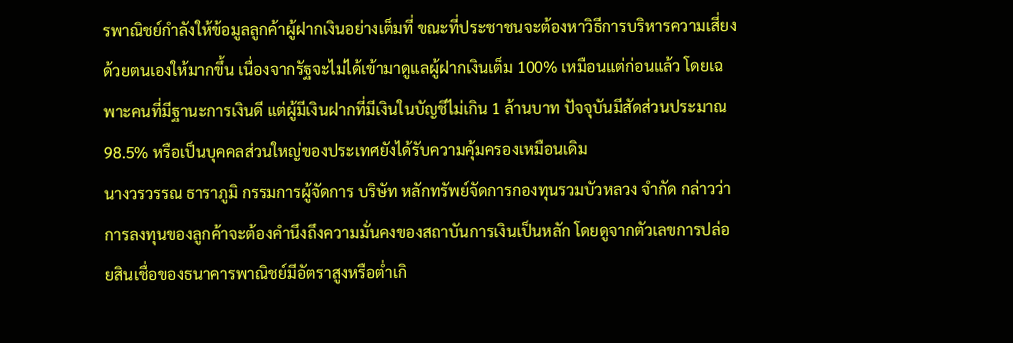รพาณิชย์กำลังให้ข้อมูลลูกค้าผู้ฝากเงินอย่างเต็มที่ ขณะที่ประชาชนจะต้องหาวิธีการบริหารความเสี่ยงด้วยตนเองให้มากขึ้น เนื่องจากรัฐจะไม่ได้เข้ามาดูแลผู้ฝากเงินเต็ม 100% เหมือนแต่ก่อนแล้ว โดยเฉพาะคนที่มีฐานะการเงินดี แต่ผู้มีเงินฝากที่มีเงินในบัญชีไม่เกิน 1 ล้านบาท ปัจจุบันมีสัดส่วนประมาณ 98.5% หรือเป็นบุคคลส่วนใหญ่ของประเทศยังได้รับความคุ้มครองเหมือนเดิม
นางวรวรรณ ธาราภูมิ กรรมการผู้จัดการ บริษัท หลักทรัพย์จัดการกองทุนรวมบัวหลวง จำกัด กล่าวว่า การลงทุนของลูกค้าจะต้องคำนึงถึงความมั่นคงของสถาบันการเงินเป็นหลัก โดยดูจากตัวเลขการปล่อยสินเชื่อของธนาคารพาณิชย์มีอัตราสูงหรือต่ำเกิ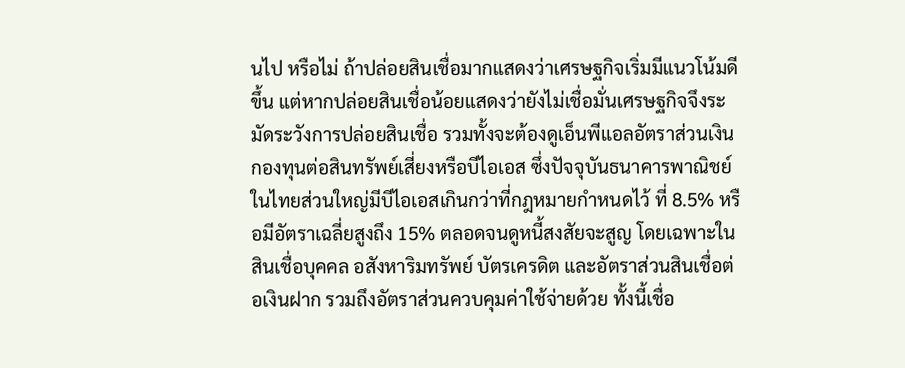นไป หรือไม่ ถ้าปล่อยสินเชื่อมากแสดงว่าเศรษฐกิจเริ่มมีแนวโน้มดีขึ้น แต่หากปล่อยสินเชื่อน้อยแสดงว่ายังไม่เชื่อมั่นเศรษฐกิจจึงระมัดระวังการปล่อยสินเชื่อ รวมทั้งจะต้องดูเอ็นพีแอลอัตราส่วนเงินกองทุนต่อสินทรัพย์เสี่ยงหรือบีไอเอส ซึ่งปัจจุบันธนาคารพาณิชย์ในไทยส่วนใหญ่มีบีไอเอสเกินกว่าที่กฎหมายกำหนดไว้ ที่ 8.5% หรือมีอัตราเฉลี่ยสูงถึง 15% ตลอดจนดูหนี้สงสัยจะสูญ โดยเฉพาะในสินเชื่อบุคคล อสังหาริมทรัพย์ บัตรเครดิต และอัตราส่วนสินเชื่อต่อเงินฝาก รวมถึงอัตราส่วนควบคุมค่าใช้จ่ายด้วย ทั้งนี้เชื่อ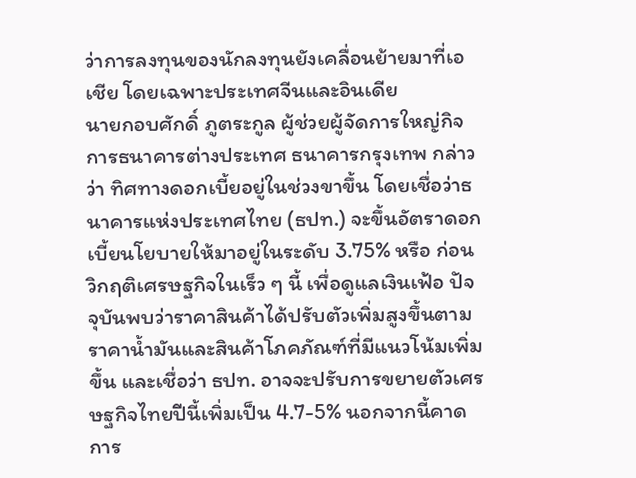ว่าการลงทุนของนักลงทุนยังเคลื่อนย้ายมาที่เอเชีย โดยเฉพาะประเทศจีนและอินเดีย
นายกอบศักดิ์ ภูตระกูล ผู้ช่วยผู้จัดการใหญ่กิจการธนาคารต่างประเทศ ธนาคารกรุงเทพ กล่าวว่า ทิศทางดอกเบี้ยอยู่ในช่วงขาขึ้น โดยเชื่อว่าธนาคารแห่งประเทศไทย (ธปท.) จะขึ้นอัตราดอกเบี้ยนโยบายให้มาอยู่ในระดับ 3.75% หรือ ก่อนวิกฤติเศรษฐกิจในเร็ว ๆ นี้ เพื่อดูแลเงินเฟ้อ ปัจจุบันพบว่าราคาสินค้าได้ปรับตัวเพิ่มสูงขึ้นตามราคาน้ำมันและสินค้าโภคภัณฑ์ที่มีแนวโน้มเพิ่มขึ้น และเชื่อว่า ธปท. อาจจะปรับการขยายตัวเศรษฐกิจไทยปีนี้เพิ่มเป็น 4.7-5% นอกจากนี้คาดการ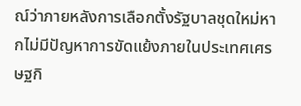ณ์ว่าภายหลังการเลือกตั้งรัฐบาลชุดใหม่หากไม่มีปัญหาการขัดแย้งภายในประเทศเศรษฐกิ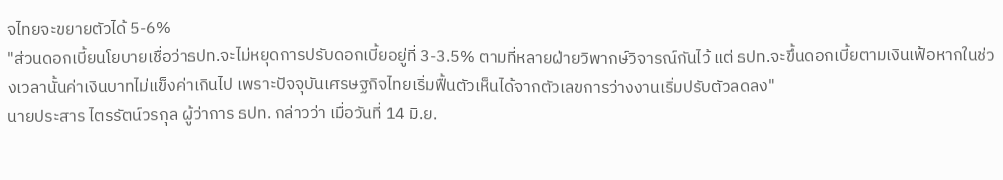จไทยจะขยายตัวได้ 5-6%
"ส่วนดอกเบี้ยนโยบายเชื่อว่าธปท.จะไม่หยุดการปรับดอกเบี้ยอยู่ที่ 3-3.5% ตามที่หลายฝ่ายวิพากษ์วิจารณ์กันไว้ แต่ ธปท.จะขึ้นดอกเบี้ยตามเงินเฟ้อหากในช่วงเวลานั้นค่าเงินบาทไม่แข็งค่าเกินไป เพราะปัจจุบันเศรษฐกิจไทยเริ่มฟื้นตัวเห็นได้จากตัวเลขการว่างงานเริ่มปรับตัวลดลง"
นายประสาร ไตรรัตน์วรกุล ผู้ว่าการ ธปท. กล่าวว่า เมื่อวันที่ 14 มิ.ย.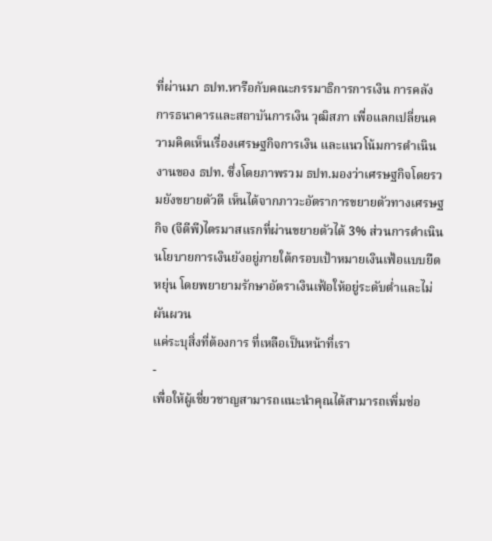ที่ผ่านมา ธปท.หารือกับคณะกรรมาธิการการเงิน การคลัง การธนาคารและสถาบันการเงิน วุฒิสภา เพื่อแลกเปลี่ยนความคิดเห็นเรื่องเศรษฐกิจการเงิน และแนวโน้มการดำเนินงานของ ธปท. ซึ่งโดยภาพรวม ธปท.มองว่าเศรษฐกิจโดยรวมยังขยายตัวดี เห็นได้จากภาวะอัตราการขยายตัวทางเศรษฐกิจ (จีดีพี)ไตรมาสแรกที่ผ่านขยายตัวได้ 3% ส่วนการดำเนินนโยบายการเงินยังอยู่ภายใต้กรอบเป้าหมายเงินเฟ้อแบบยืดหยุ่น โดยพยายามรักษาอัตราเงินเฟ้อให้อยู่ระดับต่ำและไม่ผันผวน
แค่ระบุสิ่งที่ต้องการ ที่เหลือเป็นหน้าที่เรา
-
เพื่อให้ผู้เชี่ยวชาญสามารถแนะนำคุณได้สามารถเพิ่มช่อ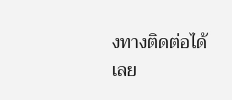งทางติดต่อได้เลย